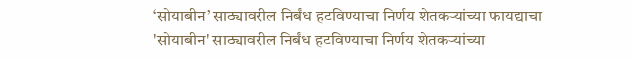‘सोयाबीन’ साठ्यावरील निर्बंध हटविण्याचा निर्णय शेतकऱ्यांच्या फायद्याचा
'सोयाबीन' साठ्यावरील निर्बंध हटविण्याचा निर्णय शेतकऱ्यांच्या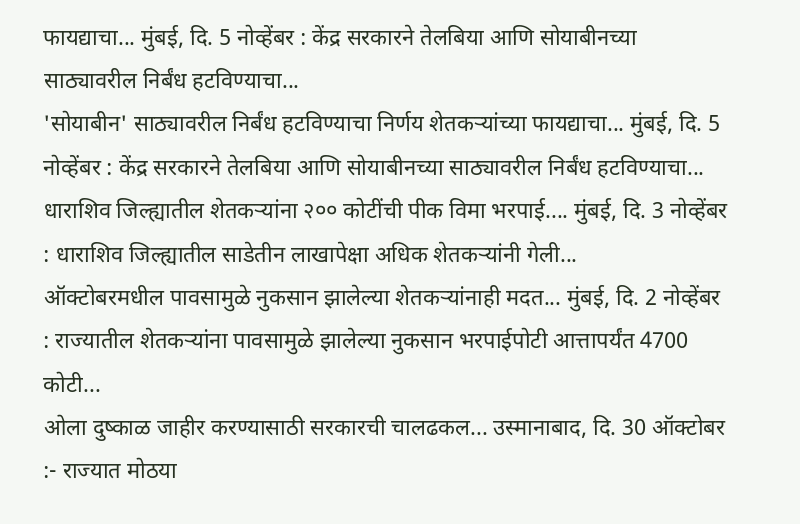फायद्याचा... मुंबई, दि. 5 नोव्हेंबर : केंद्र सरकारने तेलबिया आणि सोयाबीनच्या साठ्यावरील निर्बंध हटविण्याचा...
'सोयाबीन' साठ्यावरील निर्बंध हटविण्याचा निर्णय शेतकऱ्यांच्या फायद्याचा... मुंबई, दि. 5 नोव्हेंबर : केंद्र सरकारने तेलबिया आणि सोयाबीनच्या साठ्यावरील निर्बंध हटविण्याचा...
धाराशिव जिल्ह्यातील शेतकऱ्यांना २०० कोटींची पीक विमा भरपाई.... मुंबई, दि. 3 नोव्हेंबर : धाराशिव जिल्ह्यातील साडेतीन लाखापेक्षा अधिक शेतकऱ्यांनी गेली...
ऑक्टोबरमधील पावसामुळे नुकसान झालेल्या शेतकऱ्यांनाही मदत... मुंबई, दि. 2 नोव्हेंबर : राज्यातील शेतकऱ्यांना पावसामुळे झालेल्या नुकसान भरपाईपोटी आत्तापर्यंत 4700 कोटी...
ओला दुष्काळ जाहीर करण्यासाठी सरकारची चालढकल... उस्मानाबाद, दि. 30 ऑक्टोबर :- राज्यात मोठया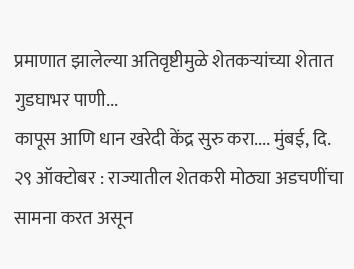प्रमाणात झालेल्या अतिवृष्टीमुळे शेतकऱ्यांच्या शेतात गुडघाभर पाणी...
कापूस आणि धान खरेदी केंद्र सुरु करा.... मुंबई, दि. २९ ऑक्टोबर : राज्यातील शेतकरी मोठ्या अडचणींचा सामना करत असून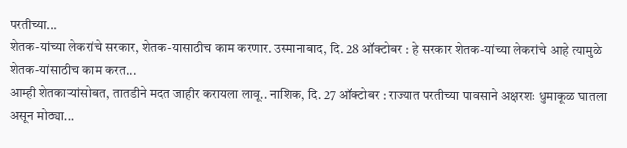परतीच्या...
शेतक-यांच्या लेकरांचे सरकार, शेतक-यासाठीच काम करणार. उस्मानाबाद, दि. 28 ऑक्टोबर : हे सरकार शेतक-यांच्या लेकरांचे आहे त्यामुळे शेतक-यांसाठीच काम करत...
आम्ही शेतकाऱ्यांसोबत, तातडीने मदत जाहीर करायला लावू.. नाशिक, दि. 27 ऑक्टोबर : राज्यात परतीच्या पावसाने अक्षरशः धुमाकूळ घातला असून मोठ्या...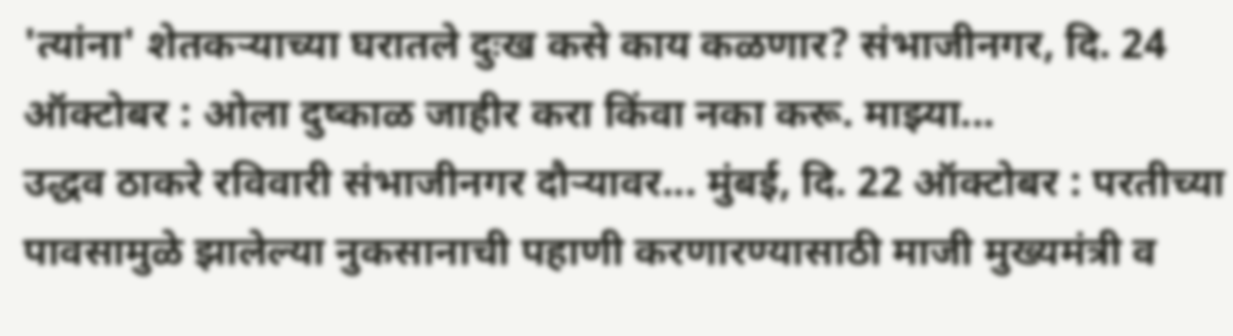'त्यांना' शेतकऱ्याच्या घरातले दुःख कसे काय कळणार? संभाजीनगर, दि. 24 ऑक्टोबर : ओला दुष्काळ जाहीर करा किंवा नका करू. माझ्या...
उद्धव ठाकरे रविवारी संभाजीनगर दौऱ्यावर... मुंबई, दि. 22 ऑक्टोबर : परतीच्या पावसामुळे झालेल्या नुकसानाची पहाणी करणारण्यासाठी माजी मुख्यमंत्री व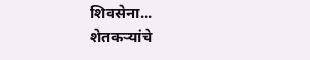शिवसेना...
शेतकऱ्यांचे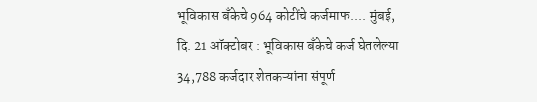भूविकास बँकेचे 964 कोटींचे कर्जमाफ.... मुंबई, दि. 21 ऑक्टोबर : भूविकास बँकेचे कर्ज घेतलेल्या 34,788 कर्जदार शेतकऱ्यांना संपूर्ण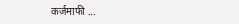कर्जमाफी ...